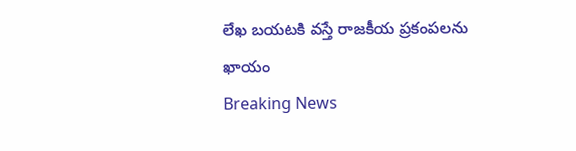లేఖ బయటకి వస్తే రాజకీయ ప్రకంపలను ఖాయం
Breaking News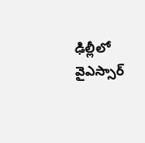ఢిల్లీలో వైఎస్సార్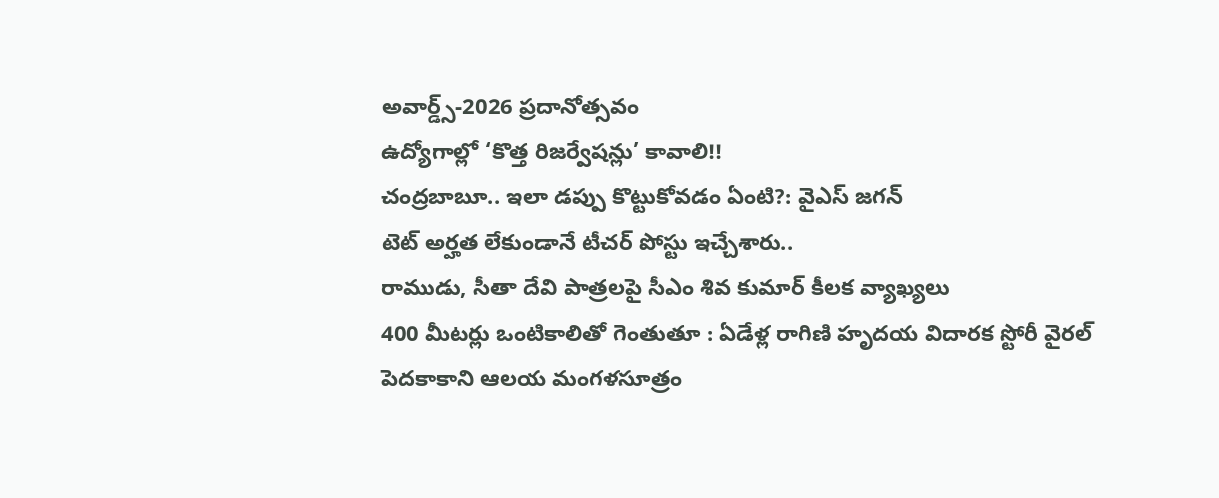అవార్డ్స్-2026 ప్రదానోత్సవం
ఉద్యోగాల్లో ‘కొత్త రిజర్వేషన్లు’ కావాలి!!
చంద్రబాబూ.. ఇలా డప్పు కొట్టుకోవడం ఏంటి?: వైఎస్ జగన్
టెట్ అర్హత లేకుండానే టీచర్ పోస్టు ఇచ్చేశారు..
రాముడు, సీతా దేవి పాత్రలపై సీఎం శివ కుమార్ కీలక వ్యాఖ్యలు
400 మీటర్లు ఒంటికాలితో గెంతుతూ : ఏడేళ్ల రాగిణి హృదయ విదారక స్టోరీ వైరల్
పెదకాకాని ఆలయ మంగళసూత్రం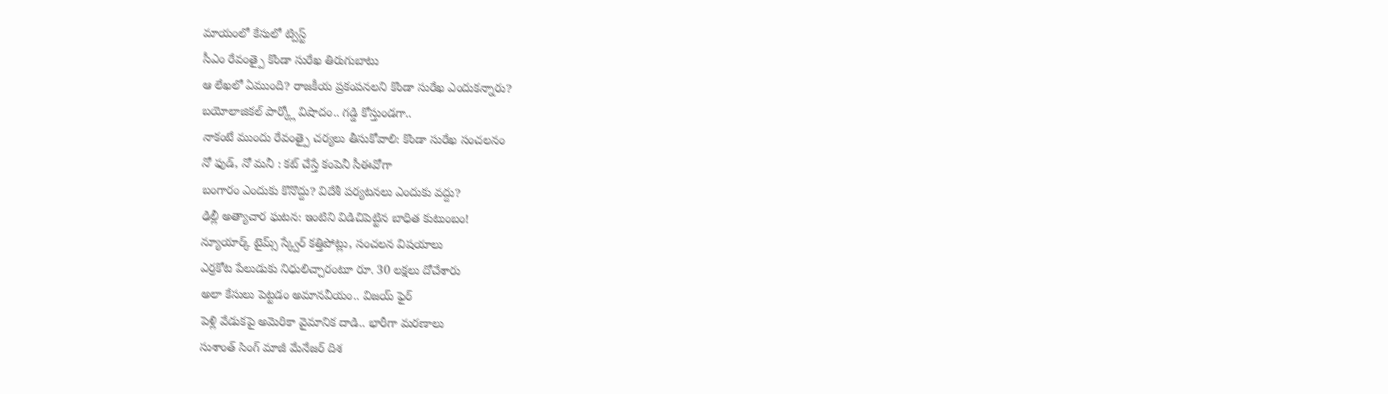మాయంలో కేసులో ట్విస్ట్
సీఎం రేవంత్పై కొండా సురేఖ తిరుగుబాటు
ఆ లేఖలో ఏముంది? రాజకీయ ప్రకంపనలని కొండా సురేఖ ఎందుకన్నారు?
బయోలాజికల్ పార్క్లో విషాదం.. గడ్డి కోస్తుండగా..
నాకంటే ముందు రేవంత్పై చర్యలు తీసుకోవాలి: కొండా సురేఖ సంచలనం
నో ఫుడ్, నో మనీ : కట్ చేస్తే కంపెనీ సీఈవోగా
బంగారం ఎందుకు కొనొద్దు? విదేశీ పర్యటనలు ఎందుకు వద్దు?
ఢిల్లీ అత్యాచార ఘటన: ఇంటిని విడిచిపెట్టిన బాధిత కుటుంబం!
న్యూయార్క్ టైమ్స్ స్క్వేర్ కత్తిపోట్లు, సంచలన విషయాలు
ఎర్రకోట పేలుడుకు నిధులిచ్చారంటూ రూ. 30 లక్షలు దోచేశారు
అలా కేసులు పెట్టడం అమానవీయం.. విజయ్ ఫైర్
పెళ్లి వేడుకపై అమెరికా వైమానిక దాడి.. భారీగా మరణాలు
సుశాంత్ సింగ్ మాజీ మేనేజర్ దిశ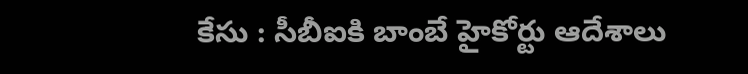కేసు : సీబీఐకి బాంబే హైకోర్టు ఆదేశాలు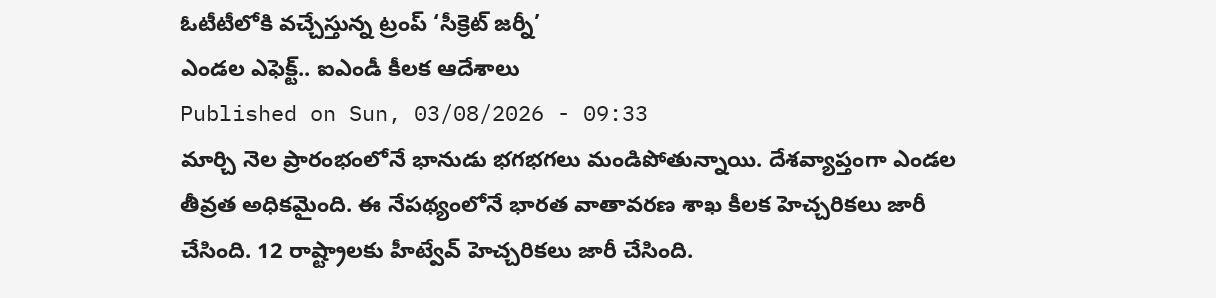ఓటీటీలోకి వచ్చేస్తున్న ట్రంప్ ‘సీక్రెట్ జర్నీ’
ఎండల ఎఫెక్ట్.. ఐఎండీ కీలక ఆదేశాలు
Published on Sun, 03/08/2026 - 09:33
మార్చి నెల ప్రారంభంలోనే భానుడు భగభగలు మండిపోతున్నాయి. దేశవ్యాప్తంగా ఎండల తీవ్రత అధికమైంది. ఈ నేపథ్యంలోనే భారత వాతావరణ శాఖ కీలక హెచ్చరికలు జారీ చేసింది. 12 రాష్ట్రాలకు హీట్వేవ్ హెచ్చరికలు జారీ చేసింది.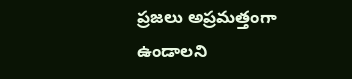ప్రజలు అప్రమత్తంగా ఉండాలని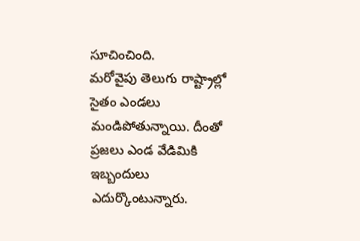సూచించింది.
మరోవైపు తెలుగు రాష్ట్రాల్లో సైతం ఎండలు మండిపోతున్నాయి. దీంతో ప్రజలు ఎండ వేడిమికి ఇబ్బందులు ఎదుర్కొంటున్నారు.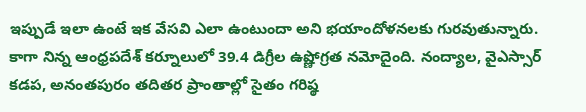ఇప్పుడే ఇలా ఉంటే ఇక వేసవి ఎలా ఉంటుందా అని భయాందోళనలకు గురవుతున్నారు. కాగా నిన్న ఆంధ్రపదేశ్ కర్నూలులో 39.4 డిగ్రీల ఉష్ణోగ్రత నమోదైంది. నంద్యాల, వైఎస్సార్ కడప, అనంతపురం తదితర ప్రాంతాల్లో సైతం గరిష్ఠ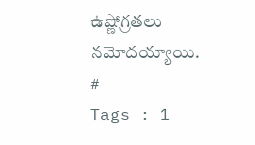ఉష్ణోగ్రతలు నమోదయ్యాయి.
#
Tags : 1